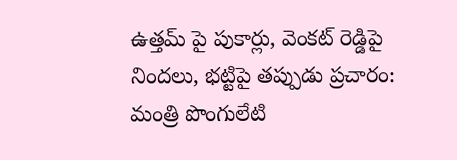ఉత్తమ్ పై పుకార్లు, వెంకట్ రెడ్డిపై నిందలు, భట్టిపై తప్పుడు ప్రచారం: మంత్రి పొంగులేటి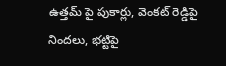ఉత్తమ్ పై పుకార్లు, వెంకట్ రెడ్డిపై నిందలు, భట్టిపై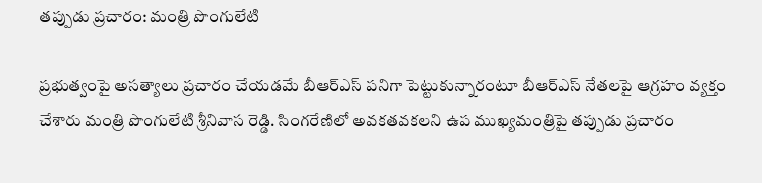తప్పుడు ప్రచారం: మంత్రి పొంగులేటి

ప్రభుత్వంపై అసత్యాలు ప్రచారం చేయడమే బీఆర్ఎస్ పనిగా పెట్టుకున్నారంటూ బీఆర్ఎస్ నేతలపై ఆగ్రహం వ్యక్తం చేశారు మంత్రి పొంగులేటి శ్రీనివాస రెడ్డి. సింగరేణిలో అవకతవకలని ఉప ముఖ్యమంత్రిపై తప్పుడు ప్రచారం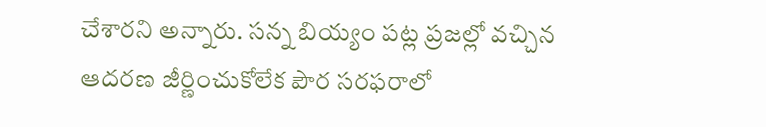చేశారని అన్నారు. సన్న బియ్యం పట్ల ప్రజల్లో వచ్చిన ఆదరణ జీర్ణించుకోలేక పౌర సరఫరాలో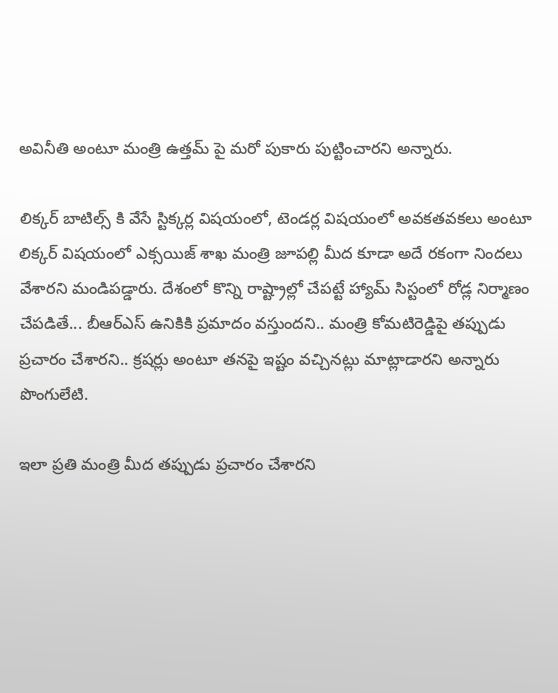అవినీతి అంటూ మంత్రి ఉత్తమ్ పై మరో పుకారు పుట్టించారని అన్నారు.

లిక్కర్ బాటిల్స్ కి వేసే స్టిక్కర్ల విషయంలో, టెండర్ల విషయంలో అవకతవకలు అంటూ లిక్కర్ విషయంలో ఎక్సయిజ్ శాఖ మంత్రి జూపల్లి మీద కూడా అదే రకంగా నిందలు వేశారని మండిపడ్డారు. దేశంలో కొన్ని రాష్ట్రాల్లో చేపట్టే హ్యామ్ సిస్టంలో రోడ్ల నిర్మాణం చేపడితే... బీఆర్ఎస్ ఉనికికి ప్రమాదం వస్తుందని.. మంత్రి కోమటిరెడ్డిపై తప్పుడు ప్రచారం చేశారని.. క్రషర్లు అంటూ తనపై ఇష్టం వచ్చినట్లు మాట్లాడారని అన్నారు పొంగులేటి.

ఇలా ప్రతి మంత్రి మీద తప్పుడు ప్రచారం చేశారని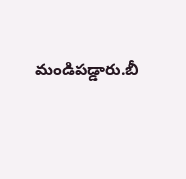మండిపడ్డారు.బీ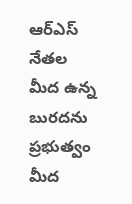ఆర్ఎస్ నేతల మీద ఉన్న బురదను ప్రభుత్వం మీద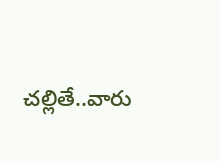చల్లితే..వారు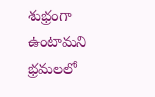శుభ్రంగా ఉంటామని భ్రమలలో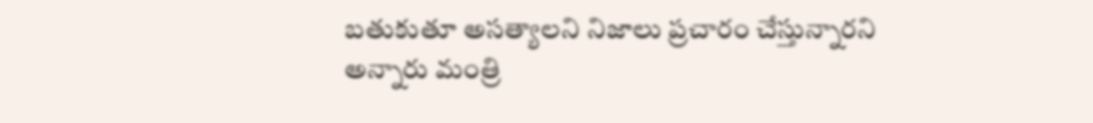బతుకుతూ అసత్యాలని నిజాలు ప్రచారం చేస్తున్నారని అన్నారు మంత్రి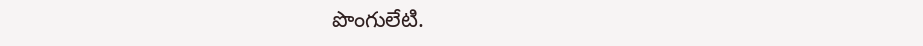పొంగులేటి.